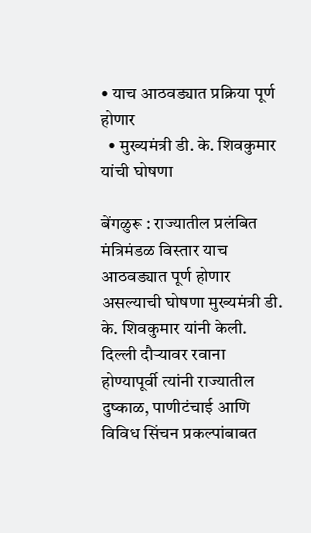• याच आठवड्यात प्रक्रिया पूर्ण होणार
  • मुख्यमंत्री डी. के. शिवकुमार यांची घोषणा

बेंगळुरू : राज्यातील प्रलंबित मंत्रिमंडळ विस्तार याच आठवड्यात पूर्ण होणार असल्याची घोषणा मुख्यमंत्री डी. के. शिवकुमार यांनी केली. दिल्ली दौऱ्यावर रवाना होण्यापूर्वी त्यांनी राज्यातील दुष्काळ, पाणीटंचाई आणि विविध सिंचन प्रकल्पांबाबत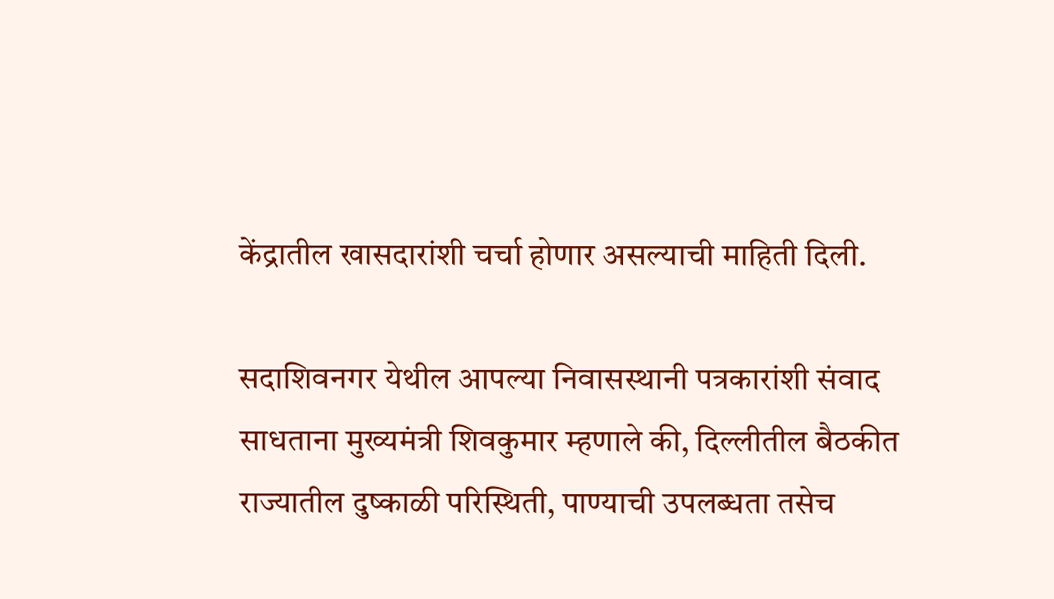केंद्रातील खासदारांशी चर्चा होणार असल्याची माहिती दिली.

सदाशिवनगर येथील आपल्या निवासस्थानी पत्रकारांशी संवाद साधताना मुख्यमंत्री शिवकुमार म्हणाले की, दिल्लीतील बैठकीत राज्यातील दुष्काळी परिस्थिती, पाण्याची उपलब्धता तसेच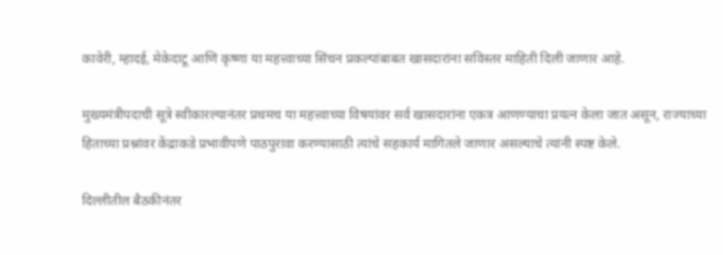कावेरी, म्हादई, मेकेदाटू आणि कृष्णा या महत्त्वाच्या सिंचन प्रकल्पांबाबत खासदारांना सविस्तर माहिती दिली जाणार आहे.

मुख्यमंत्रीपदाची सूत्रे स्वीकारल्यानंतर प्रथमच या महत्त्वाच्या विषयांवर सर्व खासदारांना एकत्र आणण्याचा प्रयत्न केला जात असून, राज्याच्या हिताच्या प्रश्नांवर केंद्राकडे प्रभावीपणे पाठपुरावा करण्यासाठी त्यांचे सहकार्य मागितले जाणार असल्याचे त्यांनी स्पष्ट केले.

दिल्लीतील बैठकीनंतर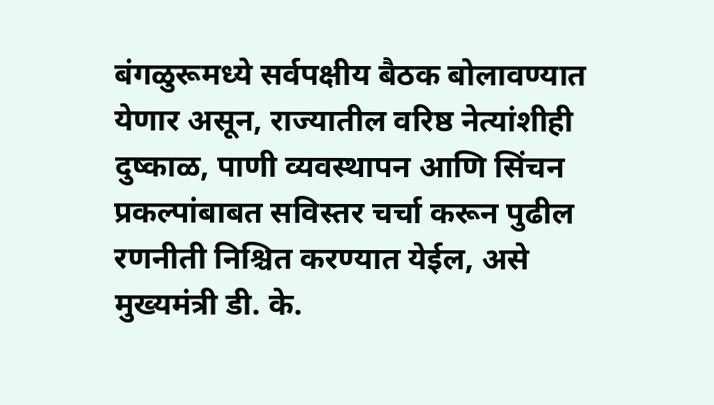बंगळुरूमध्ये सर्वपक्षीय बैठक बोलावण्यात येणार असून, राज्यातील वरिष्ठ नेत्यांशीही दुष्काळ, पाणी व्यवस्थापन आणि सिंचन प्रकल्पांबाबत सविस्तर चर्चा करून पुढील रणनीती निश्चित करण्यात येईल, असे मुख्यमंत्री डी. के.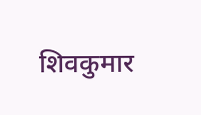शिवकुमार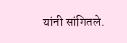यांनी सांगितले.